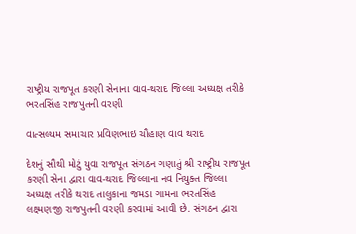રાષ્ટ્રીય રાજપૂત કરણી સેનાના વાવ-થરાદ જિલ્લા અધ્યક્ષ તરીકે ભરતસિંહ રાજપુતની વરણી

વાત્સલ્યમ સમાચાર પ્રવિણભાઇ ચૌહાણ વાવ થરાદ

દેશનું સૌથી મોટું યુવા રાજપૂત સંગઠન ગણાતું શ્રી રાષ્ટ્રીય રાજપૂત કરણી સેના દ્વારા વાવ-થરાદ જિલ્લાના નવ નિયુક્ત જિલ્લા અધ્યક્ષ તરીકે થરાદ તાલુકાના જમડા ગામના ભરતસિંહ લક્ષ્મણજી રાજપુતની વરણી કરવામાં આવી છે. સંગઠન દ્વારા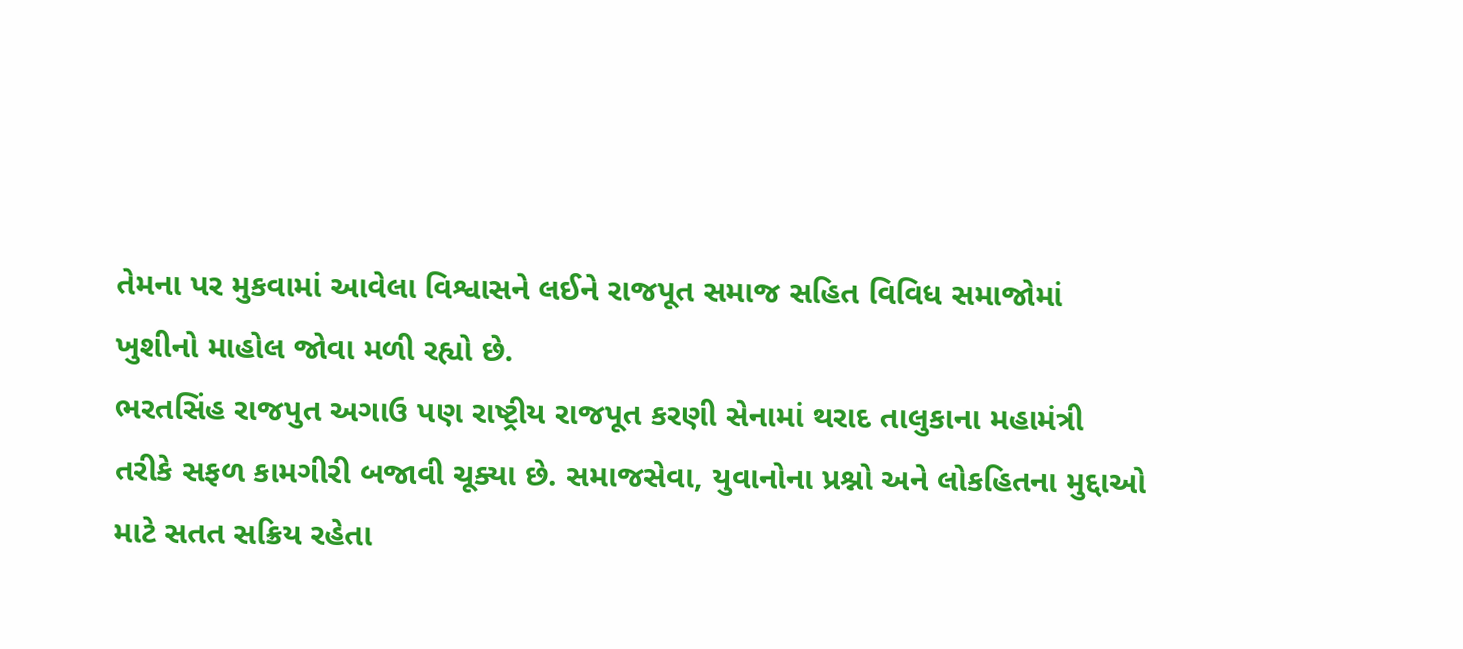તેમના પર મુકવામાં આવેલા વિશ્વાસને લઈને રાજપૂત સમાજ સહિત વિવિધ સમાજોમાં ખુશીનો માહોલ જોવા મળી રહ્યો છે.
ભરતસિંહ રાજપુત અગાઉ પણ રાષ્ટ્રીય રાજપૂત કરણી સેનામાં થરાદ તાલુકાના મહામંત્રી તરીકે સફળ કામગીરી બજાવી ચૂક્યા છે. સમાજસેવા, યુવાનોના પ્રશ્નો અને લોકહિતના મુદ્દાઓ માટે સતત સક્રિય રહેતા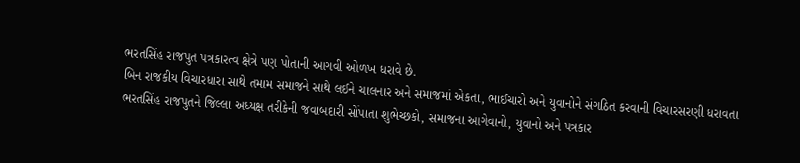ભરતસિંહ રાજપુત પત્રકારત્વ ક્ષેત્રે પણ પોતાની આગવી ઓળખ ધરાવે છે.
બિન રાજકીય વિચારધારા સાથે તમામ સમાજને સાથે લઈને ચાલનાર અને સમાજમાં એકતા, ભાઈચારો અને યુવાનોને સંગઠિત કરવાની વિચારસરણી ધરાવતા ભરતસિંહ રાજપુતને જિલ્લા અધ્યક્ષ તરીકેની જવાબદારી સોંપાતા શુભેચ્છકો, સમાજના આગેવાનો, યુવાનો અને પત્રકાર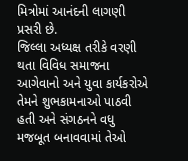મિત્રોમાં આનંદની લાગણી પ્રસરી છે.
જિલ્લા અધ્યક્ષ તરીકે વરણી થતા વિવિધ સમાજના આગેવાનો અને યુવા કાર્યકરોએ તેમને શુભકામનાઓ પાઠવી હતી અને સંગઠનને વધુ મજબૂત બનાવવામાં તેઓ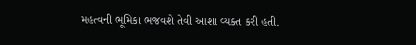મહત્વની ભૂમિકા ભજવશે તેવી આશા વ્યક્ત કરી હતી.